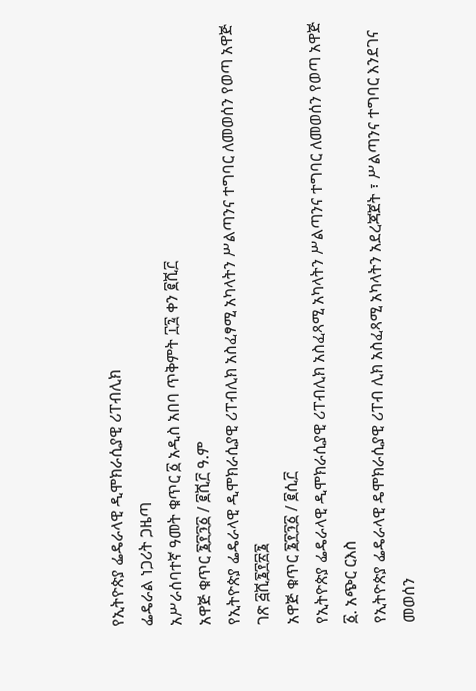የኢትዮጵያ ፌዴራላዊ ዲሞክራሲያዊ ሪፐብሊክ
ፌዴራል ነጋሪት ጋዜጣ
አሥራሰባተኛ ዓመት ቁጥር ፩ አዲስ አበባ ጥቅምት ፲፯ ቀን ፪ሺ፫
አዋጅ ቁጥር ፮፻፺፩ / ፪ሺ፫ ዓ.ም
የኢትዮጵያ ፌዴራላዊ ዲሞክራሲያዊ ሪፐብሊክ አስፈፃሚ አካላትን ሥልጣንና ተግባር ለመወሰን የወጣ አዋጅ ገጽ ፭ሺ፮፻፳፮
አዋጅ ቁጥር ፮፻፺፩ / ፪ሲ፫
የኢትዮጵያ ፌዴራላዊ ዲሞክራሲያዊ ሪፐብሊክ አስፈጻሚ አካላትን ሥልጣንና ተግባር ለመወሰን የወጣ አዋጅ
፩. አጭር ርእስ
የኢትዮጵያ ፌዴራላዊ ዴሞክራሲያዊ ሪፐብ ሊክ አስፈጻሚ አካላትን አደረጃጀት ፣ ሥልጣንና ተግባር እንደገና መወሰን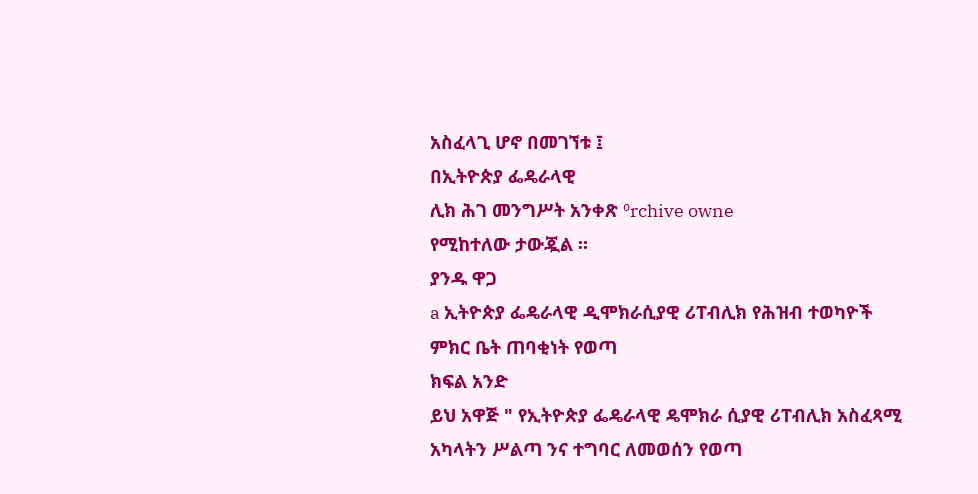አስፈላጊ ሆኖ በመገኘቱ ፤
በኢትዮጵያ ፌዴራላዊ
ሊክ ሕገ መንግሥት አንቀጽ ºrchive owne
የሚከተለው ታውጇል ።
ያንዱ ዋጋ
a ኢትዮጵያ ፌዴራላዊ ዲሞክራሲያዊ ሪፐብሊክ የሕዝብ ተወካዮች ምክር ቤት ጠባቂነት የወጣ
ክፍል አንድ
ይህ አዋጅ " የኢትዮጵያ ፌዴራላዊ ዴሞክራ ሲያዊ ሪፐብሊክ አስፈጻሚ አካላትን ሥልጣ ንና ተግባር ለመወሰን የወጣ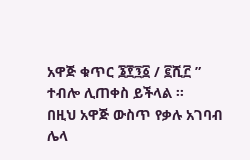አዋጅ ቁጥር ፮፻፺፩ / ፪ሺ፫ ” ተብሎ ሊጠቀስ ይችላል ፡፡
በዚህ አዋጅ ውስጥ የቃሉ አገባብ ሌላ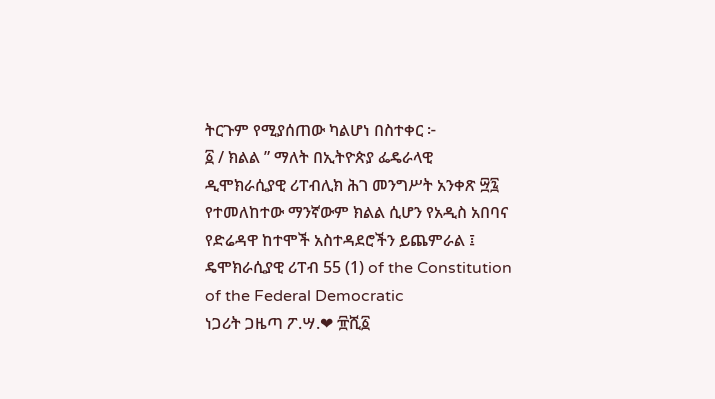ትርጉም የሚያሰጠው ካልሆነ በስተቀር ፦
፩ / ክልል ” ማለት በኢትዮጵያ ፌዴራላዊ ዲሞክራሲያዊ ሪፐብሊክ ሕገ መንግሥት አንቀጽ ፵፯ የተመለከተው ማንኛውም ክልል ሲሆን የአዲስ አበባና የድሬዳዋ ከተሞች አስተዳደሮችን ይጨምራል ፤
ዴሞክራሲያዊ ሪፐብ 55 (1) of the Constitution of the Federal Democratic
ነጋሪት ጋዜጣ ፖ.ሣ.❤ ፹ሺ፩